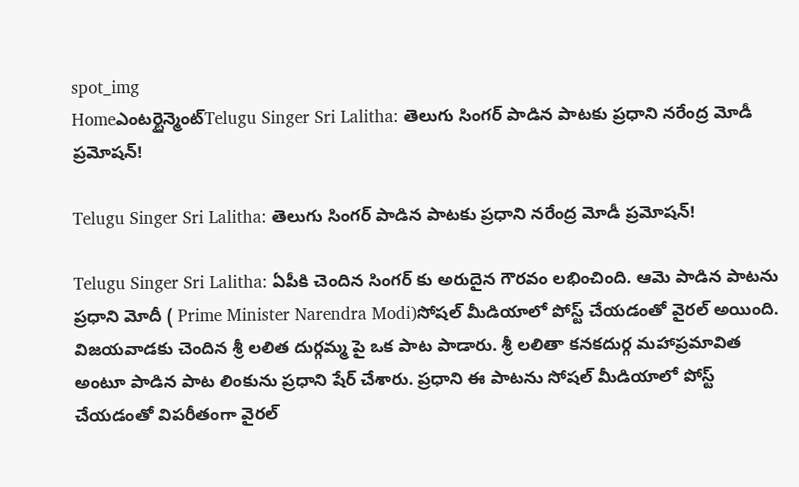spot_img
Homeఎంటర్టైన్మెంట్Telugu Singer Sri Lalitha: తెలుగు సింగర్ పాడిన పాటకు ప్రధాని నరేంద్ర మోడీ ప్రమోషన్!

Telugu Singer Sri Lalitha: తెలుగు సింగర్ పాడిన పాటకు ప్రధాని నరేంద్ర మోడీ ప్రమోషన్!

Telugu Singer Sri Lalitha: ఏపీకి చెందిన సింగర్ కు అరుదైన గౌరవం లభించింది. ఆమె పాడిన పాటను ప్రధాని మోదీ ( Prime Minister Narendra Modi)సోషల్ మీడియాలో పోస్ట్ చేయడంతో వైరల్ అయింది. విజయవాడకు చెందిన శ్రీ లలిత దుర్గమ్మ పై ఒక పాట పాడారు. శ్రీ లలితా కనకదుర్గ మహాప్రమావిత అంటూ పాడిన పాట లింకును ప్రధాని షేర్ చేశారు. ప్రధాని ఈ పాటను సోషల్ మీడియాలో పోస్ట్ చేయడంతో విపరీతంగా వైరల్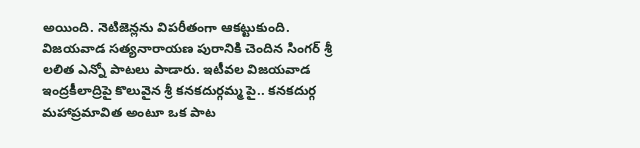అయింది. నెటిజెన్లను విపరీతంగా ఆకట్టుకుంది. విజయవాడ సత్యనారాయణ పురానికి చెందిన సింగర్ శ్రీ లలిత ఎన్నో పాటలు పాడారు. ఇటీవల విజయవాడ ఇంద్రకీలాద్రిపై కొలువైన శ్రీ కనకదుర్గమ్మ పై.. కనకదుర్గ మహాప్రమావిత అంటూ ఒక పాట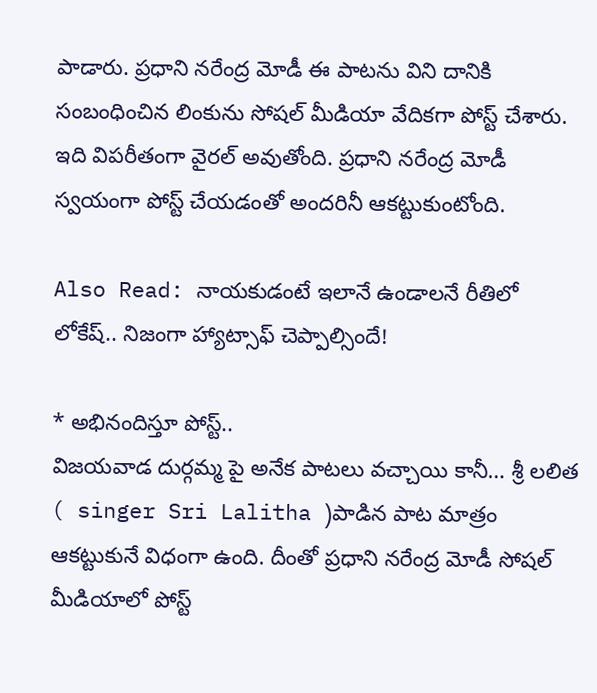పాడారు. ప్రధాని నరేంద్ర మోడీ ఈ పాటను విని దానికి సంబంధించిన లింకును సోషల్ మీడియా వేదికగా పోస్ట్ చేశారు. ఇది విపరీతంగా వైరల్ అవుతోంది. ప్రధాని నరేంద్ర మోడీ స్వయంగా పోస్ట్ చేయడంతో అందరినీ ఆకట్టుకుంటోంది.

Also Read: నాయకుడంటే ఇలానే ఉండాలనే రీతిలో లోకేష్.. నిజంగా హ్యాట్సాఫ్ చెప్పాల్సిందే!

* అభినందిస్తూ పోస్ట్..
విజయవాడ దుర్గమ్మ పై అనేక పాటలు వచ్చాయి కానీ… శ్రీ లలిత ( singer Sri Lalitha )పాడిన పాట మాత్రం ఆకట్టుకునే విధంగా ఉంది. దీంతో ప్రధాని నరేంద్ర మోడీ సోషల్ మీడియాలో పోస్ట్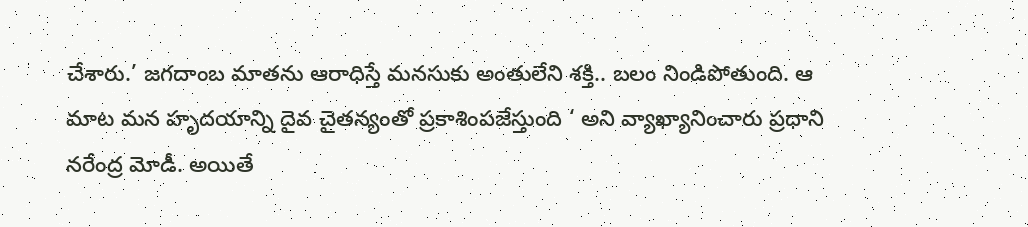చేశారు.’ జగదాంబ మాతను ఆరాధిస్తే మనసుకు అంతులేని శక్తి.. బలం నిండిపోతుంది. ఆ మాట మన హృదయాన్ని దైవ చైతన్యంతో ప్రకాశింపజేస్తుంది ‘ అని వ్యాఖ్యానించారు ప్రధాని నరేంద్ర మోడీ. అయితే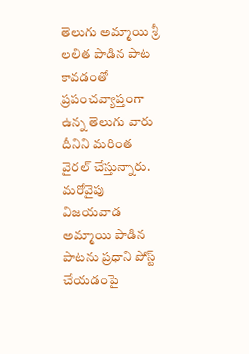తెలుగు అమ్మాయి శ్రీ లలిత పాడిన పాట కావడంతో ప్రపంచవ్యాప్తంగా ఉన్న తెలుగు వారు దీనిని మరింత వైరల్ చేస్తున్నారు. మరోవైపు విజయవాడ అమ్మాయి పాడిన పాటను ప్రధాని పోస్ట్ చేయడంపై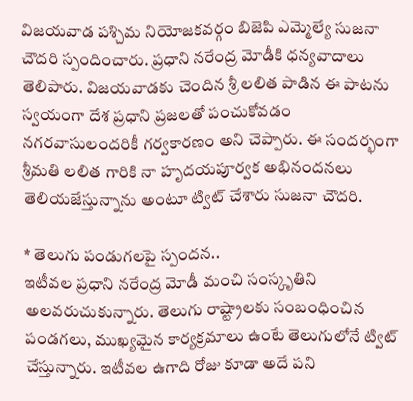విజయవాడ పశ్చిమ నియోజకవర్గం బిజెపి ఎమ్మెల్యే సుజనా చౌదరి స్పందించారు. ప్రధాని నరేంద్ర మోడీకి ధన్యవాదాలు తెలిపారు. విజయవాడకు చెందిన శ్రీ లలిత పాడిన ఈ పాటను స్వయంగా దేశ ప్రధాని ప్రజలతో పంచుకోవడం నగరవాసులందరికీ గర్వకారణం అని చెప్పారు. ఈ సందర్భంగా శ్రీమతి లలిత గారికి నా హృదయపూర్వక అభినందనలు తెలియజేస్తున్నాను అంటూ ట్విట్ చేశారు సుజనా చౌదరి.

* తెలుగు పండుగలపై స్పందన..
ఇటీవల ప్రధాని నరేంద్ర మోడీ మంచి సంస్కృతిని అలవరుచుకున్నారు. తెలుగు రాష్ట్రాలకు సంబంధించిన పండగలు, ముఖ్యమైన కార్యక్రమాలు ఉంటే తెలుగులోనే ట్విట్ చేస్తున్నారు. ఇటీవల ఉగాది రోజు కూడా అదే పని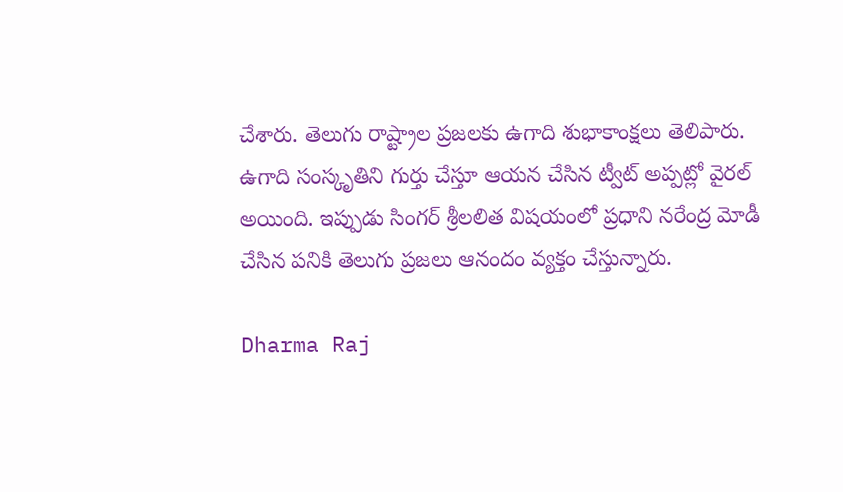చేశారు. తెలుగు రాష్ట్రాల ప్రజలకు ఉగాది శుభాకాంక్షలు తెలిపారు. ఉగాది సంస్కృతిని గుర్తు చేస్తూ ఆయన చేసిన ట్వీట్ అప్పట్లో వైరల్ అయింది. ఇప్పుడు సింగర్ శ్రీలలిత విషయంలో ప్రధాని నరేంద్ర మోడీ చేసిన పనికి తెలుగు ప్రజలు ఆనందం వ్యక్తం చేస్తున్నారు.

Dharma Raj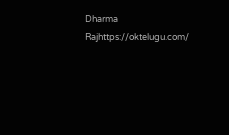Dharma Rajhttps://oktelugu.com/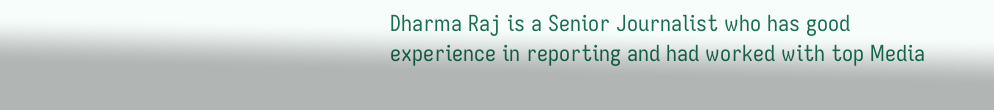Dharma Raj is a Senior Journalist who has good experience in reporting and had worked with top Media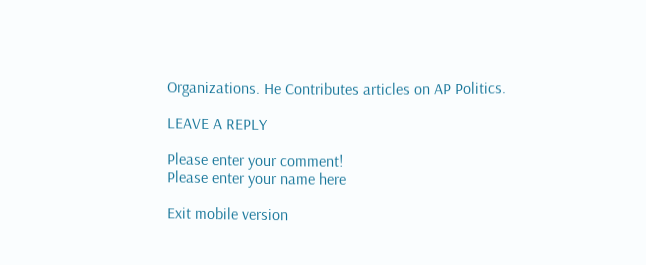Organizations. He Contributes articles on AP Politics.

LEAVE A REPLY

Please enter your comment!
Please enter your name here

Exit mobile version